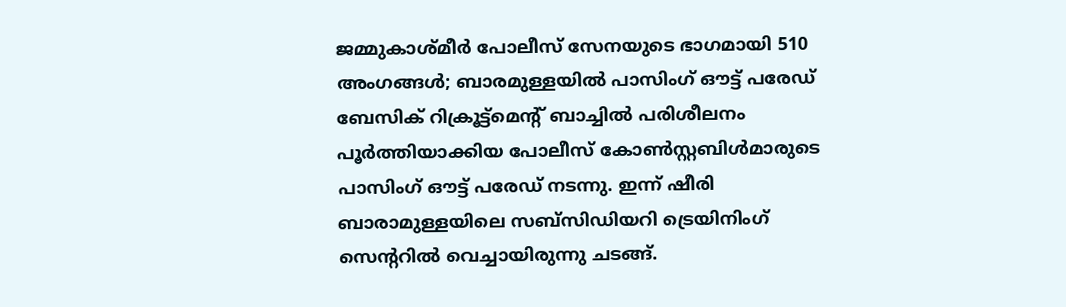ജമ്മുകാശ്മീർ പോലീസ് സേനയുടെ ഭാഗമായി 510 അംഗങ്ങൾ; ബാരമുള്ളയിൽ പാസിംഗ് ഔട്ട് പരേഡ്
ബേസിക് റിക്രൂട്ട്മെന്റ് ബാച്ചിൽ പരിശീലനം പൂർത്തിയാക്കിയ പോലീസ് കോൺസ്റ്റബിൾമാരുടെ പാസിംഗ് ഔട്ട് പരേഡ് നടന്നു. ഇന്ന് ഷീരി ബാരാമുള്ളയിലെ സബ്സിഡിയറി ട്രെയിനിംഗ് സെന്ററിൽ വെച്ചായിരുന്നു ചടങ്ങ്.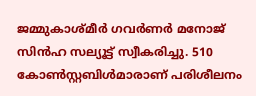ജമ്മുകാശ്മീർ ഗവർണർ മനോജ് സിൻഹ സല്യൂട്ട് സ്വീകരിച്ചു. 510 കോൺസ്റ്റബിൾമാരാണ് പരിശീലനം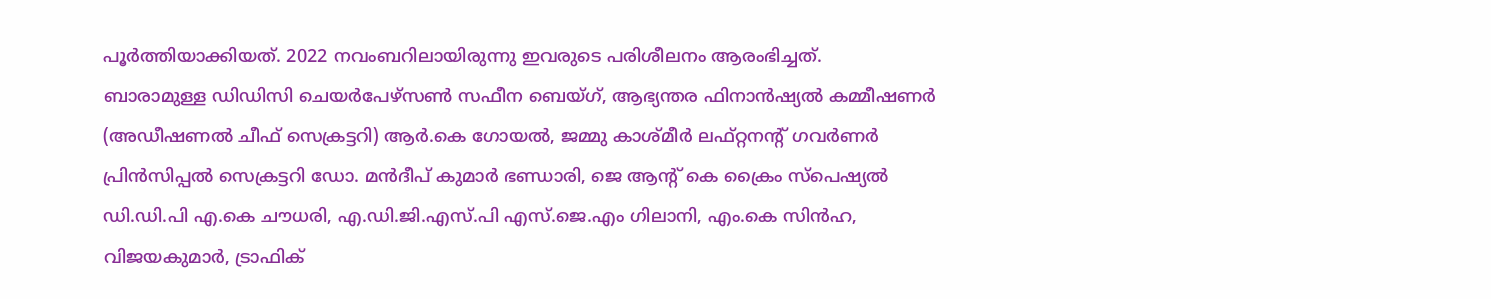പൂർത്തിയാക്കിയത്. 2022 നവംബറിലായിരുന്നു ഇവരുടെ പരിശീലനം ആരംഭിച്ചത്.
ബാരാമുള്ള ഡിഡിസി ചെയർപേഴ്സൺ സഫീന ബെയ്ഗ്, ആഭ്യന്തര ഫിനാൻഷ്യൽ കമ്മീഷണർ (അഡീഷണൽ ചീഫ് സെക്രട്ടറി) ആർ.കെ ഗോയൽ, ജമ്മു കാശ്മീർ ലഫ്റ്റനന്റ് ഗവർണർ പ്രിൻസിപ്പൽ സെക്രട്ടറി ഡോ. മൻദീപ് കുമാർ ഭണ്ഡാരി, ജെ ആന്റ് കെ ക്രൈം സ്പെഷ്യൽ ഡി.ഡി.പി എ.കെ ചൗധരി, എ.ഡി.ജി.എസ്.പി എസ്.ജെ.എം ഗിലാനി, എം.കെ സിൻഹ, വിജയകുമാർ, ട്രാഫിക്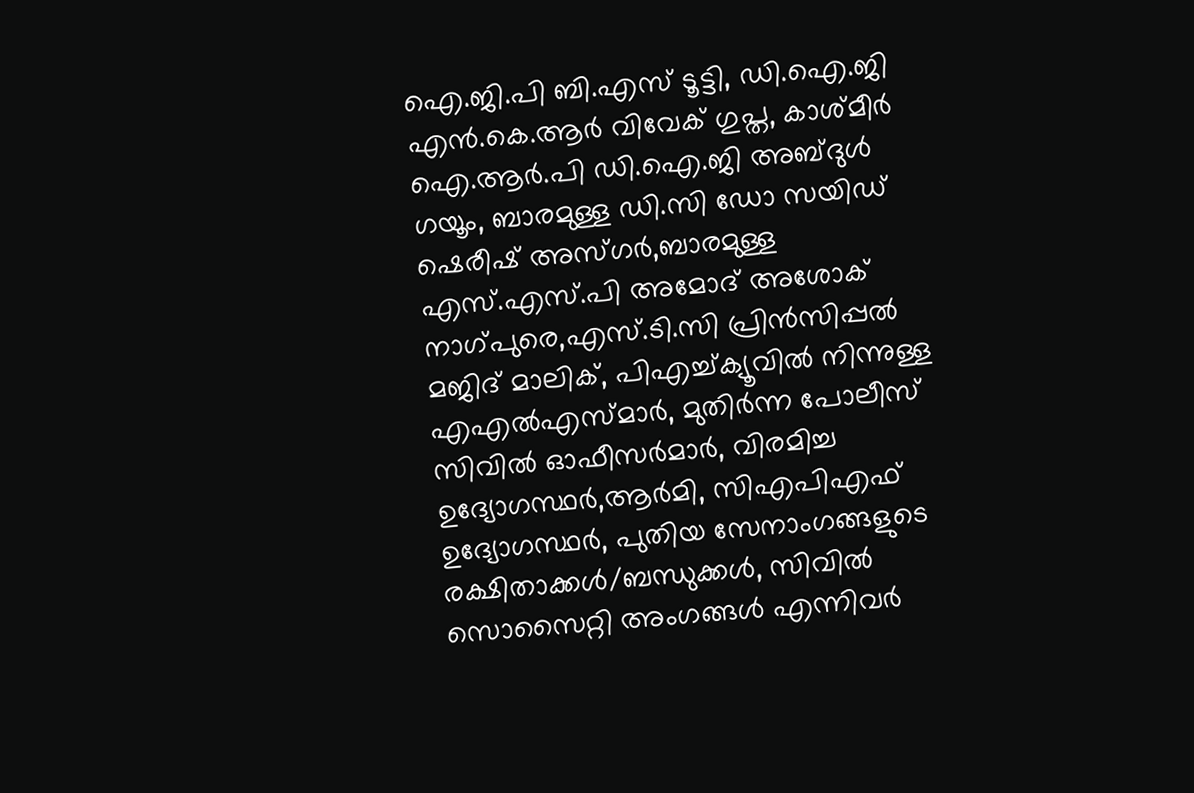ഐ.ജി.പി ബി.എസ് ടൂട്ടി, ഡി.ഐ.ജി എൻ.കെ.ആർ വിവേക് ഗുപ്ത, കാശ്മീർ ഐ.ആർ.പി ഡി.ഐ.ജി അബ്ദുൾ ഗയൂം, ബാരമുള്ള ഡി.സി ഡോ സയിഡ് ഷെരീഷ് അസ്ഗർ,ബാരമുള്ള എസ്.എസ്.പി അമോദ് അശോക് നാഗ്പുരെ,എസ്.ടി.സി പ്രിൻസിപ്പൽ മജിദ് മാലിക്, പിഎച്ച്ക്യൂവിൽ നിന്നുള്ള എഎൽഎസ്മാർ, മുതിർന്ന പോലീസ് സിവിൽ ഓഫീസർമാർ, വിരമിച്ച ഉദ്യോഗസ്ഥർ,ആർമി, സിഎപിഎഫ് ഉദ്യോഗസ്ഥർ, പുതിയ സേനാംഗങ്ങളുടെ രക്ഷിതാക്കൾ/ബന്ധുക്കൾ, സിവിൽ സൊസൈറ്റി അംഗങ്ങൾ എന്നിവർ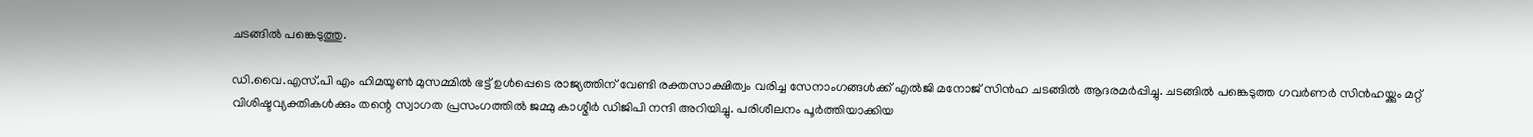ചടങ്ങിൽ പങ്കെടുത്തു.

ഡി.വൈ.എസ്.പി എം ഹിമയൂൺ മുസമ്മിൽ ഭട്ട് ഉൾപ്പെടെ രാജ്യത്തിന് വേണ്ടി രക്തസാക്ഷിത്വം വരിച്ച സേനാംഗങ്ങൾക്ക് എൽജി മനോജ് സിൻഹ ചടങ്ങിൽ ആദരമർപ്പിച്ചു. ചടങ്ങിൽ പങ്കെടുത്ത ഗവർണർ സിൻഹയ്ക്കും മറ്റ് വിശിഷ്ടവ്യക്തികൾക്കും തന്റെ സ്വാഗത പ്രസംഗത്തിൽ ജമ്മു കാശ്മീർ ഡിജിപി നന്ദി അറിയിച്ചു. പരിശീലനം പൂർത്തിയാക്കിയ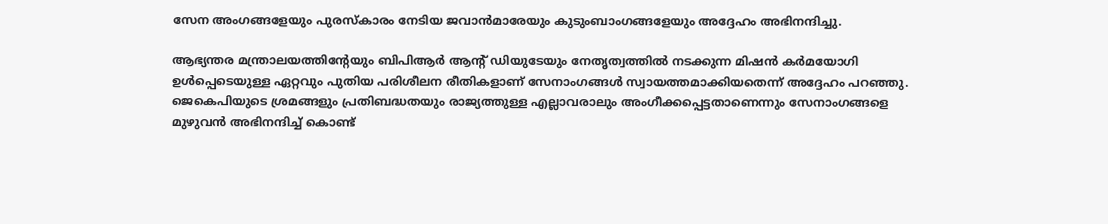സേന അംഗങ്ങളേയും പുരസ്കാരം നേടിയ ജവാൻമാരേയും കുടുംബാംഗങ്ങളേയും അദ്ദേഹം അഭിനന്ദിച്ചു.

ആഭ്യന്തര മന്ത്രാലയത്തിന്റേയും ബിപിആർ ആന്റ് ഡിയുടേയും നേതൃത്വത്തിൽ നടക്കുന്ന മിഷൻ കർമയോഗി ഉൾപ്പെടെയുള്ള ഏറ്റവും പുതിയ പരിശീലന രീതികളാണ് സേനാംഗങ്ങൾ സ്വായത്തമാക്കിയതെന്ന് അദ്ദേഹം പറഞ്ഞു. ജെകെപിയുടെ ശ്രമങ്ങളും പ്രതിബദ്ധതയും രാജ്യത്തുള്ള എല്ലാവരാലും അംഗീക്കപ്പെട്ടതാണെന്നും സേനാംഗങ്ങളെ മുഴുവൻ അഭിനന്ദിച്ച് കൊണ്ട്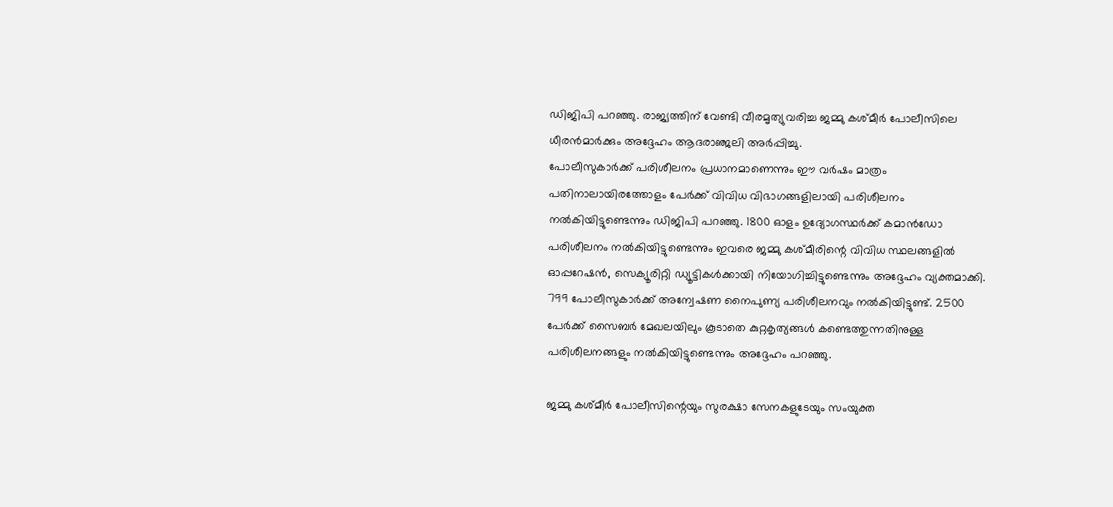ഡിജിപി പറഞ്ഞു. രാജ്യത്തിന് വേണ്ടി വീരമൃത്യുവരിച്ച ജമ്മു കശ്മീർ പോലീസിലെ ധീരൻമാർക്കും അദ്ദേഹം ആദരാഞ്ജലി അർപ്പിച്ചു.
പോലീസുകാർക്ക് പരിശീലനം പ്രധാനമാണെന്നും ഈ വർഷം മാത്രം പതിനാലായിരത്തോളം പേർക്ക് വിവിധ വിഭാഗങ്ങളിലായി പരിശീലനം നൽകിയിട്ടുണ്ടെന്നും ഡിജിപി പറഞ്ഞു. 1800 ഓളം ഉദ്യോഗസ്ഥർക്ക് കമാൻഡോ പരിശീലനം നൽകിയിട്ടുണ്ടെന്നും ഇവരെ ജമ്മു കശ്മീരിന്റെ വിവിധ സ്ഥലങ്ങളിൽ ഓപ്പറേഷൻ, സെക്യൂരിറ്റി ഡ്യൂട്ടികൾക്കായി നിയോഗിച്ചിട്ടുണ്ടെന്നും അദ്ദേഹം വ്യക്തമാക്കി. 799 പോലീസുകാർക്ക് അന്വേഷണ നൈപുണ്യ പരിശീലനവും നൽകിയിട്ടുണ്ട്. 2500 പേർക്ക് സൈബർ മേഖലയിലും കൂടാതെ കുറ്റകൃത്യങ്ങൾ കണ്ടെത്തുന്നതിനുള്ള പരിശീലനങ്ങളും നൽകിയിട്ടുണ്ടെന്നും അദ്ദേഹം പറഞ്ഞു.

ജമ്മു കശ്മീർ പോലീസിന്റെയും സുരക്ഷാ സേനകളുടേയും സംയുക്ത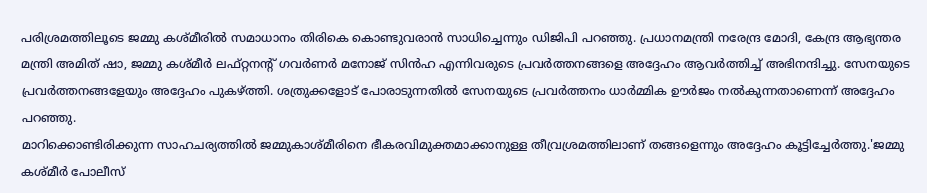പരിശ്രമത്തിലൂടെ ജമ്മു കശ്മീരിൽ സമാധാനം തിരികെ കൊണ്ടുവരാൻ സാധിച്ചെന്നും ഡിജിപി പറഞ്ഞു. പ്രധാനമന്ത്രി നരേന്ദ്ര മോദി, കേന്ദ്ര ആഭ്യന്തര മന്ത്രി അമിത് ഷാ, ജമ്മു കശ്മീർ ലഫ്റ്റനന്റ് ഗവർണർ മനോജ് സിൻഹ എന്നിവരുടെ പ്രവർത്തനങ്ങളെ അദ്ദേഹം ആവർത്തിച്ച് അഭിനന്ദിച്ചു. സേനയുടെ പ്രവർത്തനങ്ങളേയും അദ്ദേഹം പുകഴ്ത്തി. ശത്രുക്കളോട് പോരാടുന്നതിൽ സേനയുടെ പ്രവർത്തനം ധാർമ്മിക ഊർജം നൽകുന്നതാണെന്ന് അദ്ദേഹം പറഞ്ഞു.
മാറിക്കൊണ്ടിരിക്കുന്ന സാഹചര്യത്തിൽ ജമ്മുകാശ്മീരിനെ ഭീകരവിമുക്തമാക്കാനുള്ള തീവ്രശ്രമത്തിലാണ് തങ്ങളെന്നും അദ്ദേഹം കൂട്ടിച്ചേർത്തു.'ജമ്മു കശ്മീർ പോലീസ്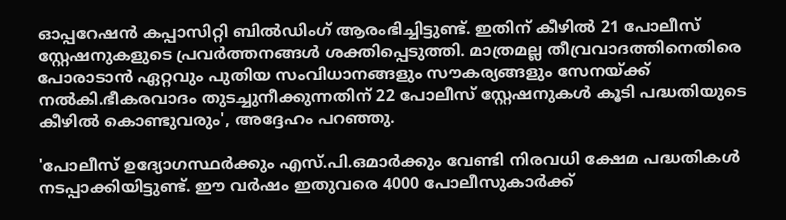ഓപ്പറേഷൻ കപ്പാസിറ്റി ബിൽഡിംഗ് ആരംഭിച്ചിട്ടുണ്ട്. ഇതിന് കീഴിൽ 21 പോലീസ് സ്റ്റേഷനുകളുടെ പ്രവർത്തനങ്ങൾ ശക്തിപ്പെടുത്തി. മാത്രമല്ല തീവ്രവാദത്തിനെതിരെ പോരാടാൻ ഏറ്റവും പുതിയ സംവിധാനങ്ങളും സൗകര്യങ്ങളും സേനയ്ക്ക് നൽകി.ഭീകരവാദം തുടച്ചുനീക്കുന്നതിന് 22 പോലീസ് സ്റ്റേഷനുകൾ കൂടി പദ്ധതിയുടെ കീഴിൽ കൊണ്ടുവരും', അദ്ദേഹം പറഞ്ഞു.

'പോലീസ് ഉദ്യോഗസ്ഥർക്കും എസ്.പി.ഒമാർക്കും വേണ്ടി നിരവധി ക്ഷേമ പദ്ധതികൾ നടപ്പാക്കിയിട്ടുണ്ട്. ഈ വർഷം ഇതുവരെ 4000 പോലീസുകാർക്ക്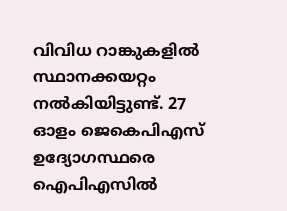വിവിധ റാങ്കുകളിൽ സ്ഥാനക്കയറ്റം നൽകിയിട്ടുണ്ട്. 27 ഓളം ജെകെപിഎസ് ഉദ്യോഗസ്ഥരെ ഐപിഎസിൽ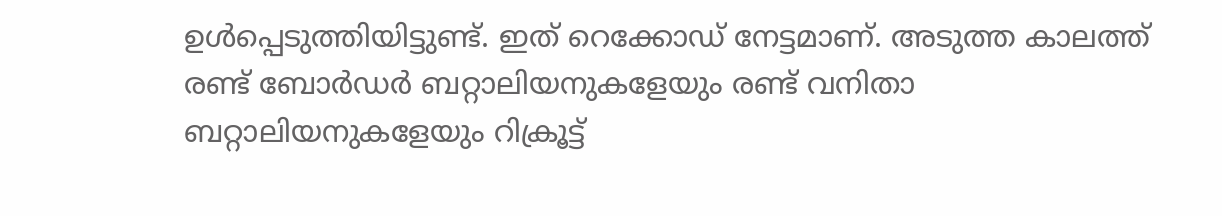ഉൾപ്പെടുത്തിയിട്ടുണ്ട്. ഇത് റെക്കോഡ് നേട്ടമാണ്. അടുത്ത കാലത്ത് രണ്ട് ബോർഡർ ബറ്റാലിയനുകളേയും രണ്ട് വനിതാ ബറ്റാലിയനുകളേയും റിക്രൂട്ട്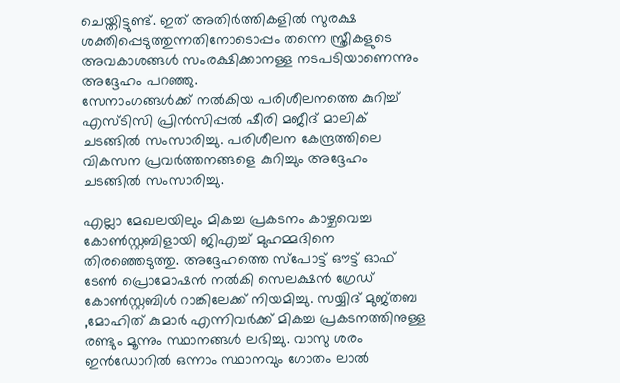ചെയ്തിട്ടുണ്ട്. ഇത് അതിർത്തികളിൽ സുരക്ഷ ശക്തിപ്പെടുത്തുന്നതിനോടൊപ്പം തന്നെ സ്ത്രീകളുടെ അവകാശങ്ങൾ സംരക്ഷിക്കാനള്ള നടപടിയാണെന്നും അദ്ദേഹം പറഞ്ഞു.
സേനാംഗങ്ങൾക്ക് നൽകിയ പരിശീലനത്തെ കുറിച്ച് എസ്ടിസി പ്രിൻസിപ്പൽ ഷീരി മജീദ് മാലിക് ചടങ്ങിൽ സംസാരിച്ചു. പരിശീലന കേന്ദ്രത്തിലെ വികസന പ്രവർത്തനങ്ങളെ കുറിച്ചും അദ്ദേഹം ചടങ്ങിൽ സംസാരിച്ചു.

എല്ലാ മേഖലയിലും മികച്ച പ്രകടനം കാഴ്ചവെച്ച കോൺസ്റ്റബിളായി ജിഎച്ച് മുഹമ്മദിനെ തിരഞ്ഞെടുത്തു. അദ്ദേഹത്തെ സ്പോട്ട് ഔട്ട് ഓഫ് ടേൺ പ്രൊമോഷൻ നൽകി സെലക്ഷൻ ഗ്രേഡ് കോൺസ്റ്റബിൾ റാങ്കിലേക്ക് നിയമിച്ചു. സയ്യിദ് മുജ്തബ ,മോഹിത് കുമാർ എന്നിവർക്ക് മികച്ച പ്രകടനത്തിനുള്ള രണ്ടും മൂന്നും സ്ഥാനങ്ങൾ ലഭിച്ചു. വാസു ശരം ഇൻഡോറിൽ ഒന്നാം സ്ഥാനവും ഗോതം ലാൽ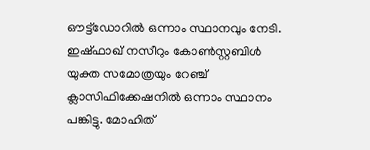ഔട്ട്ഡോറിൽ ഒന്നാം സ്ഥാനവും നേടി. ഇഷ്ഫാഖ് നസീറും കോൺസ്റ്റബിൾ യുക്ത സമോത്രയും റേഞ്ച് ക്ലാസിഫിക്കേഷനിൽ ഒന്നാം സ്ഥാനം പങ്കിട്ടു. മോഹിത്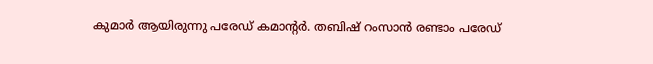കുമാർ ആയിരുന്നു പരേഡ് കമാന്റർ. തബിഷ് റംസാൻ രണ്ടാം പരേഡ്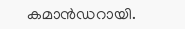കമാൻഡറായി.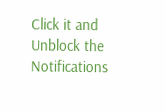Click it and Unblock the Notifications